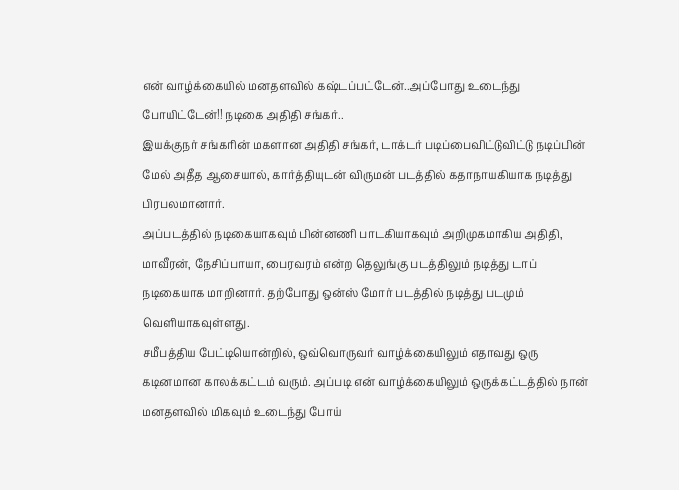என் வாழ்க்கையில் மனதளவில் கஷ்டப்பட்டேன்..அப்போது உடைந்து போயிட்டேன்!! நடிகை அதிதி சங்கர்..
இயக்குநர் சங்கரின் மகளான அதிதி சங்கர், டாக்டர் படிப்பைவிட்டுவிட்டு நடிப்பின் மேல் அதீத ஆசையால், கார்த்தியுடன் விருமன் படத்தில் கதாநாயகியாக நடித்து பிரபலமானார்.
அப்படத்தில் நடிகையாகவும் பின்னணி பாடகியாகவும் அறிமுகமாகிய அதிதி, மாவீரன், நேசிப்பாயா, பைரவரம் என்ற தெலுங்கு படத்திலும் நடித்து டாப் நடிகையாக மாறினார். தற்போது ஒன்ஸ் மோர் படத்தில் நடித்து படமும் வெளியாகவுள்ளது.
சமீபத்திய பேட்டியொன்றில், ஒவ்வொருவர் வாழ்க்கையிலும் எதாவது ஒரு கடினமான காலக்கட்டம் வரும். அப்படி என் வாழ்க்கையிலும் ஒருக்கட்டத்தில் நான் மனதளவில் மிகவும் உடைந்து போய்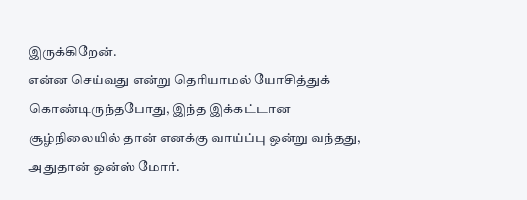இருக்கிறேன்.
என்ன செய்வது என்று தெரியாமல் யோசித்துக் கொண்டிருந்தபோது, இந்த இக்கட்டான சூழ்நிலையில் தான் எனக்கு வாய்ப்பு ஒன்று வந்தது, அதுதான் ஒன்ஸ் மோர்.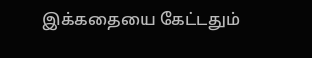இக்கதையை கேட்டதும்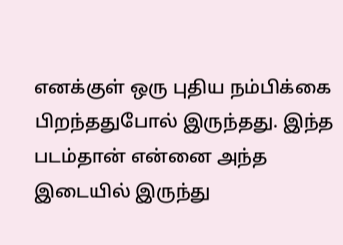எனக்குள் ஒரு புதிய நம்பிக்கை பிறந்ததுபோல் இருந்தது. இந்த படம்தான் என்னை அந்த இடையில் இருந்து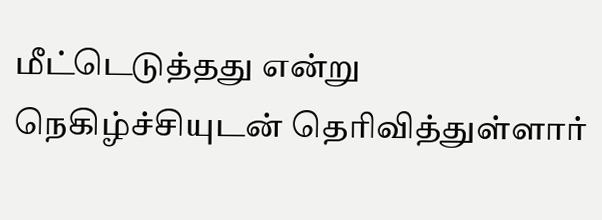மீட்டெடுத்தது என்று நெகிழ்ச்சியுடன் தெரிவித்துள்ளார்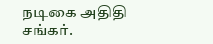நடிகை அதிதி சங்கர்.